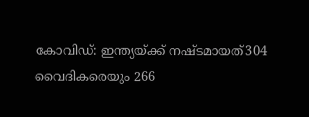കോവിഡ്: ഇന്ത്യയ്ക്ക് നഷ്ടമായത്304 വൈദികരെയും 266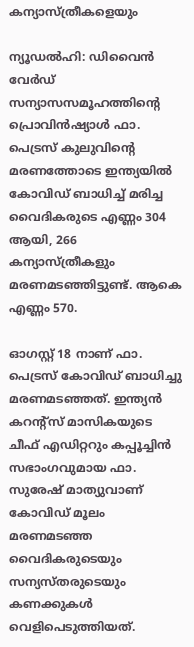കന്യാസ്ത്രീകളെയും

ന്യൂഡല്‍ഹി: ഡിവൈന്‍ വേര്‍ഡ് സന്യാസസമൂഹത്തിന്റെ പ്രൊവിന്‍ഷ്യാള്‍ ഫാ. പെട്രസ് കുലുവിന്റെ മരണത്തോടെ ഇന്ത്യയില്‍ കോവിഡ് ബാധിച്ച് മരിച്ച വൈദികരുടെ എണ്ണം 304 ആയി, 266 കന്യാസ്ത്രീകളും മരണമടഞ്ഞിട്ടുണ്ട്. ആകെ എണ്ണം 570.

ഓഗസ്റ്റ് 18 നാണ് ഫാ. പെട്രസ് കോവിഡ് ബാധിച്ചു മരണമടഞ്ഞത്. ഇന്ത്യന്‍ കറന്റ്‌സ് മാസികയുടെ ചീഫ് എഡിറ്ററും കപ്പൂച്ചിന്‍ സഭാംഗവുമായ ഫാ. സുരേഷ് മാത്യുവാണ് കോവിഡ് മൂലം മരണമടഞ്ഞ വൈദികരുടെയും സന്യസ്തരുടെയും കണക്കുകള്‍ വെളിപെടുത്തിയത്.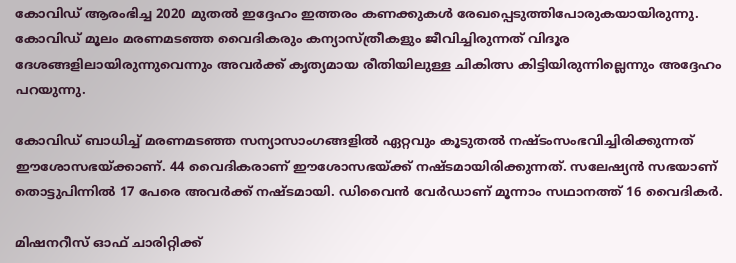കോവിഡ് ആരംഭിച്ച 2020 മുതല്‍ ഇദ്ദേഹം ഇത്തരം കണക്കുകള്‍ രേഖപ്പെടുത്തിപോരുകയായിരുന്നു. കോവിഡ് മൂലം മരണമടഞ്ഞ വൈദികരും കന്യാസ്ത്രീകളും ജീവിച്ചിരുന്നത് വിദൂര ദേശങ്ങളിലായിരുന്നുവെന്നും അവര്‍ക്ക് കൃത്യമായ രീതിയിലുള്ള ചികിത്സ കിട്ടിയിരുന്നില്ലെന്നും അദ്ദേഹം പറയുന്നു.

കോവിഡ് ബാധിച്ച് മരണമടഞ്ഞ സന്യാസാംഗങ്ങളില്‍ ഏറ്റവും കൂടുതല്‍ നഷ്ടംസംഭവിച്ചിരിക്കുന്നത് ഈശോസഭയ്ക്കാണ്. 44 വൈദികരാണ് ഈശോസഭയ്ക്ക് നഷ്ടമായിരിക്കുന്നത്. സലേഷ്യന്‍ സഭയാണ് തൊട്ടുപിന്നില്‍ 17 പേരെ അവര്‍ക്ക് നഷ്ടമായി. ഡിവൈന്‍ വേര്‍ഡാണ് മൂന്നാം സഥാനത്ത് 16 വൈദികര്‍.

മിഷനറീസ് ഓഫ് ചാരിറ്റിക്ക്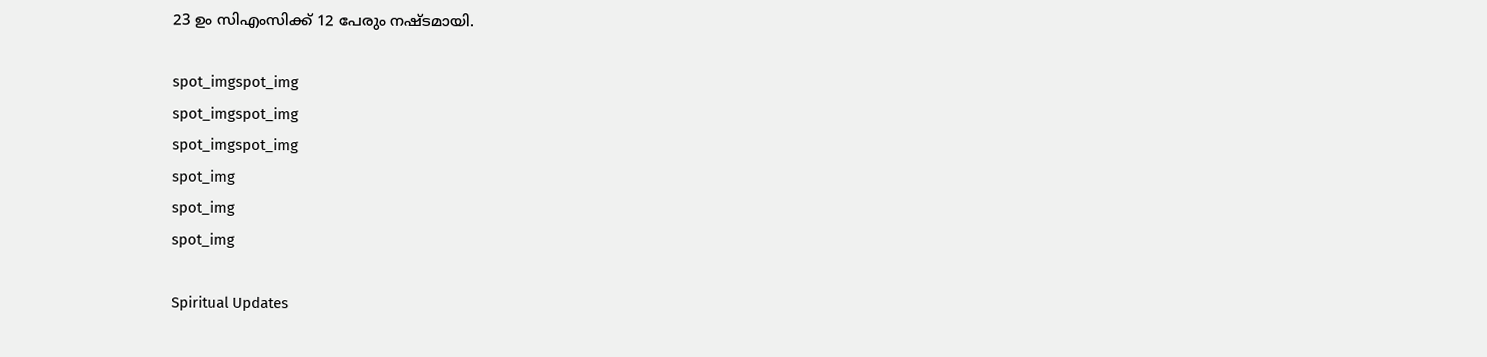23 ഉം സിഎംസിക്ക് 12 പേരും നഷ്ടമായി.

spot_imgspot_img
spot_imgspot_img
spot_imgspot_img
spot_img
spot_img
spot_img

Spiritual Updates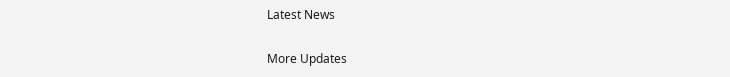Latest News

More Updates